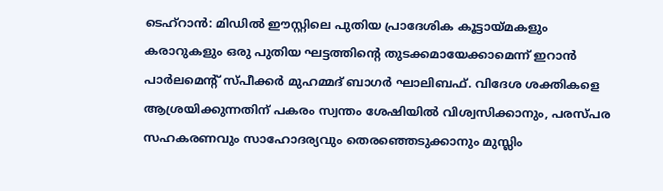ടെഹ്റാൻ: മിഡിൽ ഈസ്റ്റിലെ പുതിയ പ്രാദേശിക കൂട്ടായ്മകളും കരാറുകളും ഒരു പുതിയ ഘട്ടത്തിന്റെ തുടക്കമായേക്കാമെന്ന് ഇറാൻ പാർലമെന്റ് സ്പീക്കർ മുഹമ്മദ് ബാഗർ ഘാലിബഫ്. വിദേശ ശക്തികളെ ആശ്രയിക്കുന്നതിന് പകരം സ്വന്തം ശേഷിയിൽ വിശ്വസിക്കാനും, പരസ്പര സഹകരണവും സാഹോദര്യവും തെരഞ്ഞെടുക്കാനും മുസ്ലിം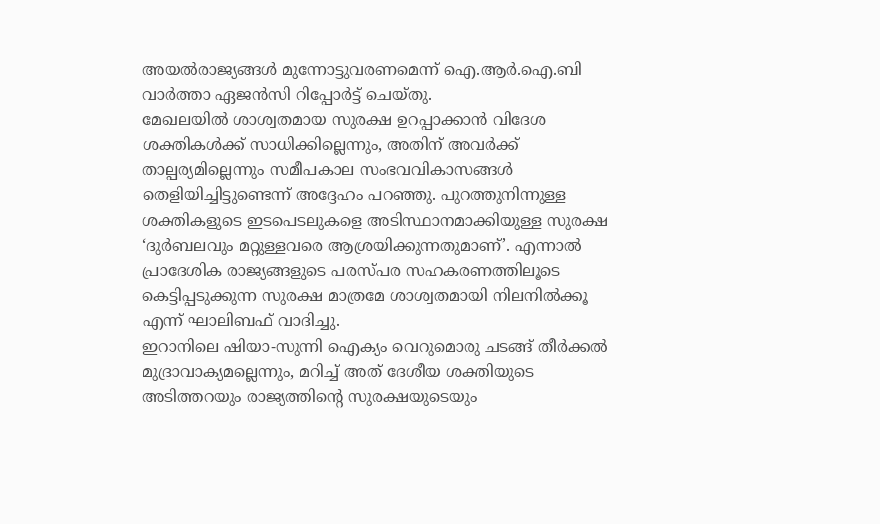അയൽരാജ്യങ്ങൾ മുന്നോട്ടുവരണമെന്ന് ഐ.ആർ.ഐ.ബി വാർത്താ ഏജൻസി റിപ്പോർട്ട് ചെയ്തു.
മേഖലയിൽ ശാശ്വതമായ സുരക്ഷ ഉറപ്പാക്കാൻ വിദേശ ശക്തികൾക്ക് സാധിക്കില്ലെന്നും, അതിന് അവർക്ക് താല്പര്യമില്ലെന്നും സമീപകാല സംഭവവികാസങ്ങൾ തെളിയിച്ചിട്ടുണ്ടെന്ന് അദ്ദേഹം പറഞ്ഞു. പുറത്തുനിന്നുള്ള ശക്തികളുടെ ഇടപെടലുകളെ അടിസ്ഥാനമാക്കിയുള്ള സുരക്ഷ ‘ദുർബലവും മറ്റുള്ളവരെ ആശ്രയിക്കുന്നതുമാണ്’. എന്നാൽ പ്രാദേശിക രാജ്യങ്ങളുടെ പരസ്പര സഹകരണത്തിലൂടെ കെട്ടിപ്പടുക്കുന്ന സുരക്ഷ മാത്രമേ ശാശ്വതമായി നിലനിൽക്കൂ എന്ന് ഘാലിബഫ് വാദിച്ചു.
ഇറാനിലെ ഷിയാ-സുന്നി ഐക്യം വെറുമൊരു ചടങ്ങ് തീർക്കൽ മുദ്രാവാക്യമല്ലെന്നും, മറിച്ച് അത് ദേശീയ ശക്തിയുടെ അടിത്തറയും രാജ്യത്തിന്റെ സുരക്ഷയുടെയും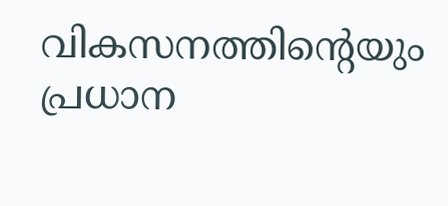വികസനത്തിന്റെയും പ്രധാന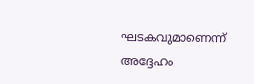ഘടകവുമാണെന്ന് അദ്ദേഹം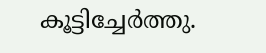കൂട്ടിച്ചേർത്തു.